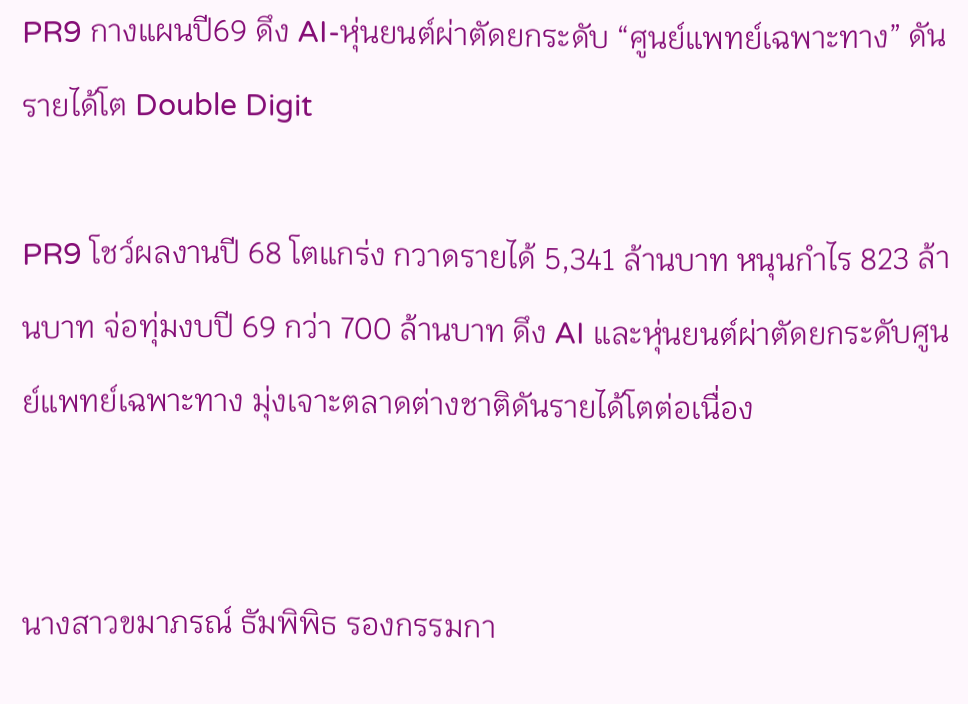PR9 กางแผนปี69 ดึง AI-หุ่นยนต์ผ่าตัดยกระดับ “ศูนย์แพทย์เฉพาะทาง” ดันรายได้โต Double Digit

PR9 โชว์ผลงานปี 68 โตแกร่ง กวาดรายได้ 5,341 ล้านบาท หนุนกำไร 823 ล้านบาท จ่อทุ่มงบปี 69 กว่า 700 ล้านบาท ดึง AI และหุ่นยนต์ผ่าตัดยกระดับศูนย์แพทย์เฉพาะทาง มุ่งเจาะตลาดต่างชาติดันรายได้โตต่อเนื่อง


นางสาวขมาภรณ์ ธัมพิพิธ รองกรรมกา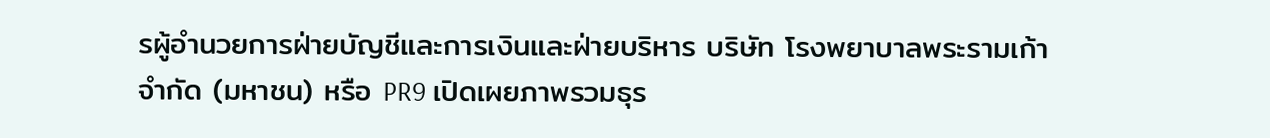รผู้อำนวยการฝ่ายบัญชีและการเงินและฝ่ายบริหาร บริษัท โรงพยาบาลพระรามเก้า จำกัด (มหาชน) หรือ PR9 เปิดเผยภาพรวมธุร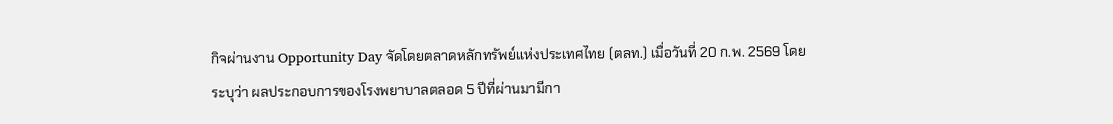กิจผ่านงาน Opportunity Day จัดโดยตลาดหลักทรัพย์แห่งประเทศไทย (ตลท.) เมื่อวันที่ 20 ก.พ. 2569 โดยระบุว่า ผลประกอบการของโรงพยาบาลตลอด 5 ปีที่ผ่านมามีกา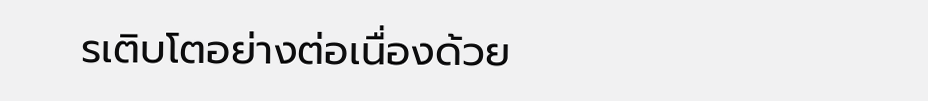รเติบโตอย่างต่อเนื่องด้วย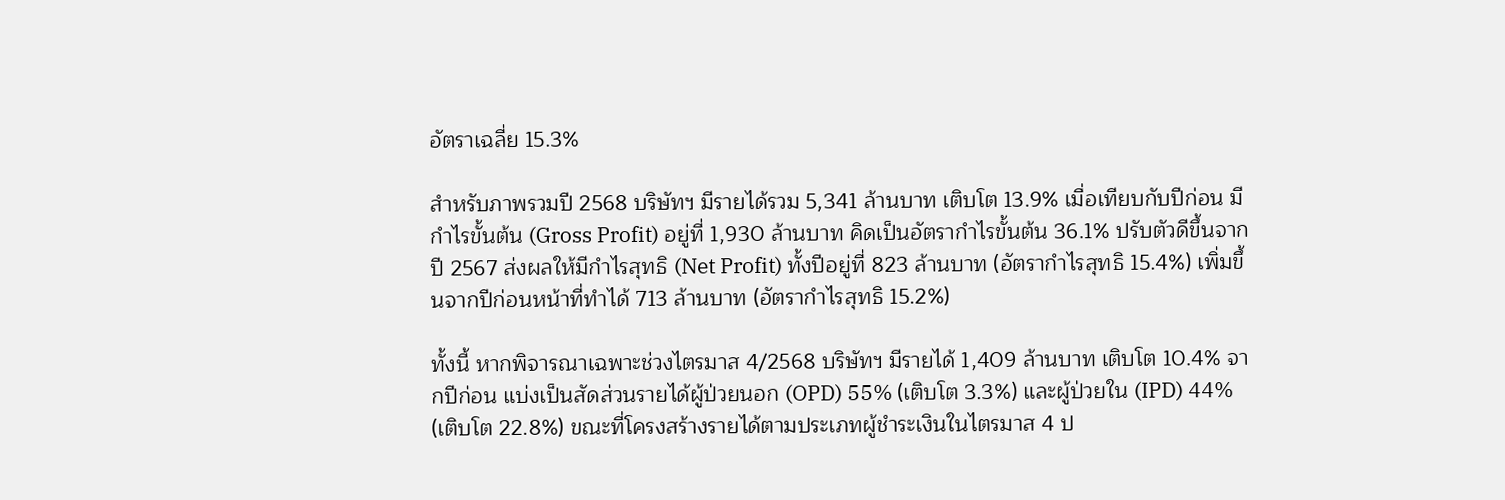อัตราเฉลี่ย 15.3%

สำหรับภาพรวมปี 2568 บริษัทฯ มีรายได้รวม 5,341 ล้านบาท เติบโต 13.9% เมื่อเทียบกับปีก่อน มีกำไรขั้นต้น (Gross Profit) อยู่ที่ 1,930 ล้านบาท คิดเป็นอัตรากำไรขั้นต้น 36.1% ปรับตัวดีขึ้นจากปี 2567 ส่งผลให้มีกำไรสุทธิ (Net Profit) ทั้งปีอยู่ที่ 823 ล้านบาท (อัตรากำไรสุทธิ 15.4%) เพิ่มขึ้นจากปีก่อนหน้าที่ทำได้ 713 ล้านบาท (อัตรากำไรสุทธิ 15.2%)

ทั้งนี้ หากพิจารณาเฉพาะช่วงไตรมาส 4/2568 บริษัทฯ มีรายได้ 1,409 ล้านบาท เติบโต 10.4% จากปีก่อน แบ่งเป็นสัดส่วนรายได้ผู้ป่วยนอก (OPD) 55% (เติบโต 3.3%) และผู้ป่วยใน (IPD) 44% (เติบโต 22.8%) ขณะที่โครงสร้างรายได้ตามประเภทผู้ชำระเงินในไตรมาส 4 ป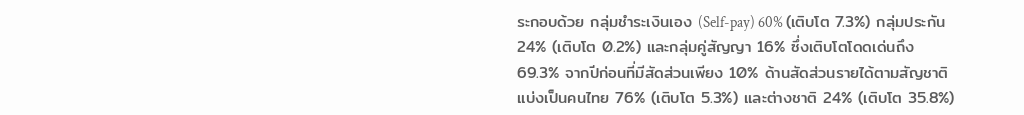ระกอบด้วย กลุ่มชำระเงินเอง (Self-pay) 60% (เติบโต 7.3%) กลุ่มประกัน 24% (เติบโต 0.2%) และกลุ่มคู่สัญญา 16% ซึ่งเติบโตโดดเด่นถึง 69.3% จากปีก่อนที่มีสัดส่วนเพียง 10% ด้านสัดส่วนรายได้ตามสัญชาติ แบ่งเป็นคนไทย 76% (เติบโต 5.3%) และต่างชาติ 24% (เติบโต 35.8%)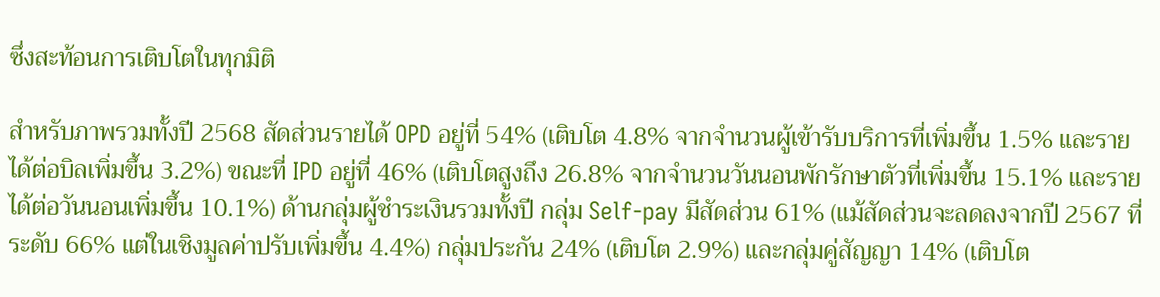ซึ่งสะท้อนการเติบโตในทุกมิติ

สำหรับภาพรวมทั้งปี 2568 สัดส่วนรายได้ OPD อยู่ที่ 54% (เติบโต 4.8% จากจำนวนผู้เข้ารับบริการที่เพิ่มขึ้น 1.5% และรายได้ต่อบิลเพิ่มขึ้น 3.2%) ขณะที่ IPD อยู่ที่ 46% (เติบโตสูงถึง 26.8% จากจำนวนวันนอนพักรักษาตัวที่เพิ่มขึ้น 15.1% และรายได้ต่อวันนอนเพิ่มขึ้น 10.1%) ด้านกลุ่มผู้ชำระเงินรวมทั้งปี กลุ่ม Self-pay มีสัดส่วน 61% (แม้สัดส่วนจะลดลงจากปี 2567 ที่ระดับ 66% แต่ในเชิงมูลค่าปรับเพิ่มขึ้น 4.4%) กลุ่มประกัน 24% (เติบโต 2.9%) และกลุ่มคู่สัญญา 14% (เติบโต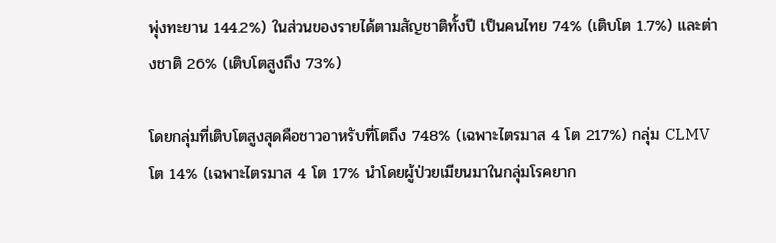พุ่งทะยาน 144.2%) ในส่วนของรายได้ตามสัญชาติทั้งปี เป็นคนไทย 74% (เติบโต 1.7%) และต่างชาติ 26% (เติบโตสูงถึง 73%)

โดยกลุ่มที่เติบโตสูงสุดคือชาวอาหรับที่โตถึง 748% (เฉพาะไตรมาส 4 โต 217%) กลุ่ม CLMV โต 14% (เฉพาะไตรมาส 4 โต 17% นำโดยผู้ป่วยเมียนมาในกลุ่มโรคยาก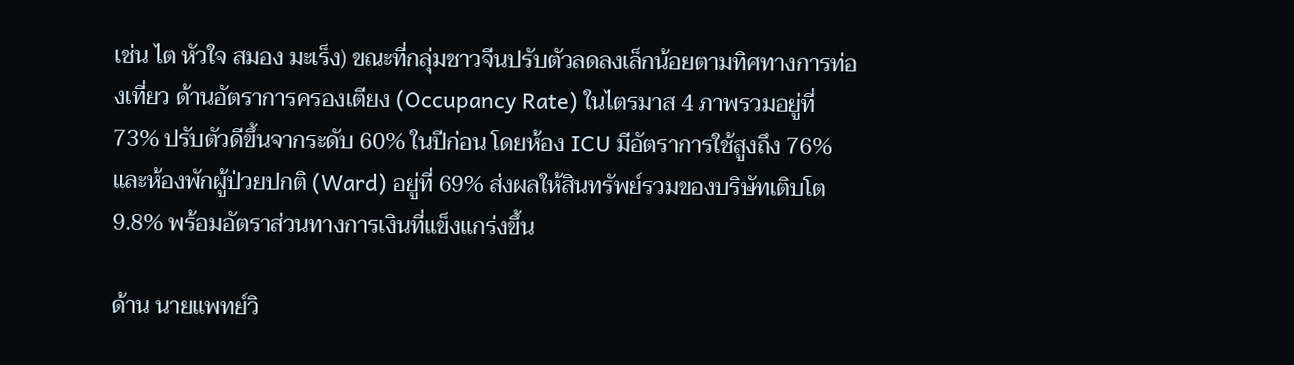เช่น ไต หัวใจ สมอง มะเร็ง) ขณะที่กลุ่มชาวจีนปรับตัวลดลงเล็กน้อยตามทิศทางการท่องเที่ยว ด้านอัตราการครองเตียง (Occupancy Rate) ในไตรมาส 4 ภาพรวมอยู่ที่ 73% ปรับตัวดีขึ้นจากระดับ 60% ในปีก่อน โดยห้อง ICU มีอัตราการใช้สูงถึง 76% และห้องพักผู้ป่วยปกติ (Ward) อยู่ที่ 69% ส่งผลให้สินทรัพย์รวมของบริษัทเติบโต 9.8% พร้อมอัตราส่วนทางการเงินที่แข็งแกร่งขึ้น

ด้าน นายแพทย์วิ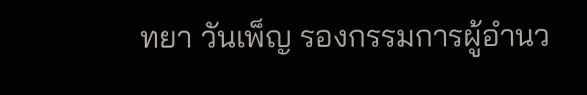ทยา วันเพ็ญ รองกรรมการผู้อำนว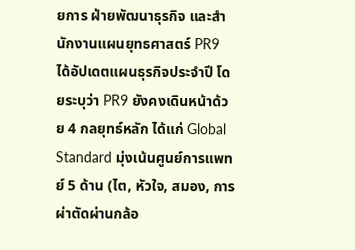ยการ ฝ่ายพัฒนาธุรกิจ และสำนักงานแผนยุทธศาสตร์ PR9 ได้อัปเดตแผนธุรกิจประจำปี โดยระบุว่า PR9 ยังคงเดินหน้าด้วย 4 กลยุทธ์หลัก ได้แก่ Global Standard มุ่งเน้นศูนย์การแพทย์ 5 ด้าน (ไต, หัวใจ, สมอง, การผ่าตัดผ่านกล้อ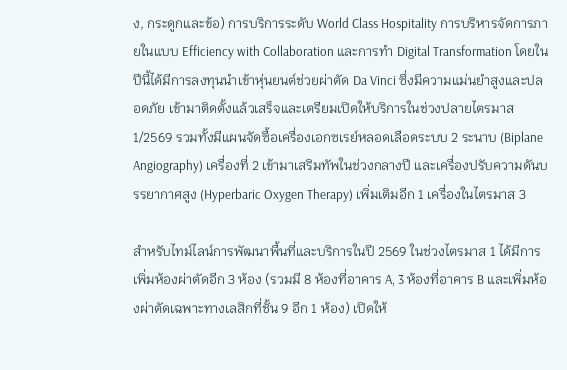ง, กระดูกและข้อ) การบริการระดับ World Class Hospitality การบริหารจัดการภายในแบบ Efficiency with Collaboration และการทำ Digital Transformation โดยในปีนี้ได้มีการลงทุนนำเข้าหุ่นยนต์ช่วยผ่าตัด Da Vinci ซึ่งมีความแม่นยำสูงและปลอดภัย เข้ามาติดตั้งแล้วเสร็จและเตรียมเปิดให้บริการในช่วงปลายไตรมาส 1/2569 รวมทั้งมีแผนจัดซื้อเครื่องเอกซเรย์หลอดเลือดระบบ 2 ระนาบ (Biplane Angiography) เครื่องที่ 2 เข้ามาเสริมทัพในช่วงกลางปี และเครื่องปรับความดันบรรยากาศสูง (Hyperbaric Oxygen Therapy) เพิ่มเติมอีก 1 เครื่องในไตรมาส 3

สำหรับไทม์ไลน์การพัฒนาพื้นที่และบริการในปี 2569 ในช่วงไตรมาส 1 ได้มีการเพิ่มห้องผ่าตัดอีก 3 ห้อง (รวมมี 8 ห้องที่อาคาร A, 3 ห้องที่อาคาร B และเพิ่มห้องผ่าตัดเฉพาะทางเลสิกที่ชั้น 9 อีก 1 ห้อง) เปิดให้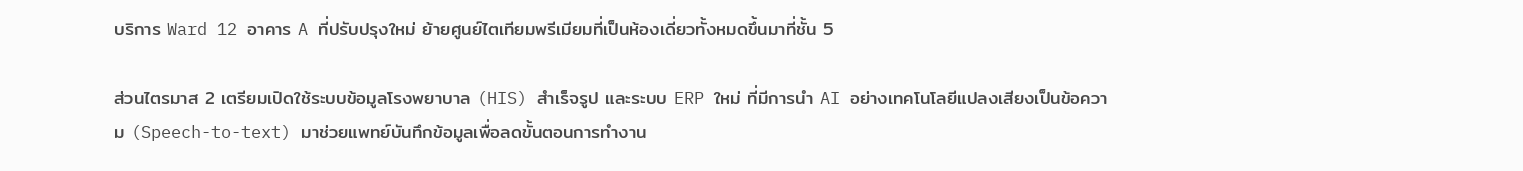บริการ Ward 12 อาคาร A ที่ปรับปรุงใหม่ ย้ายศูนย์ไตเทียมพรีเมียมที่เป็นห้องเดี่ยวทั้งหมดขึ้นมาที่ชั้น 5

ส่วนไตรมาส 2 เตรียมเปิดใช้ระบบข้อมูลโรงพยาบาล (HIS) สำเร็จรูป และระบบ ERP ใหม่ ที่มีการนำ AI อย่างเทคโนโลยีแปลงเสียงเป็นข้อความ (Speech-to-text) มาช่วยแพทย์บันทึกข้อมูลเพื่อลดขั้นตอนการทำงาน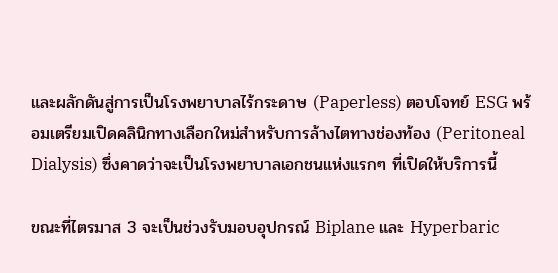และผลักดันสู่การเป็นโรงพยาบาลไร้กระดาษ (Paperless) ตอบโจทย์ ESG พร้อมเตรียมเปิดคลินิกทางเลือกใหม่สำหรับการล้างไตทางช่องท้อง (Peritoneal Dialysis) ซึ่งคาดว่าจะเป็นโรงพยาบาลเอกชนแห่งแรกๆ ที่เปิดให้บริการนี้

ขณะที่ไตรมาส 3 จะเป็นช่วงรับมอบอุปกรณ์ Biplane และ Hyperbaric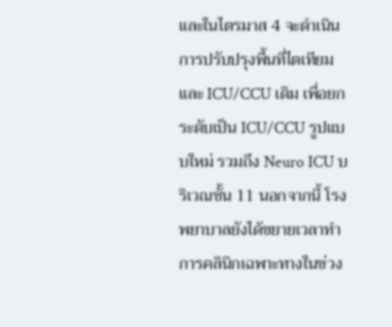และในไตรมาส 4 จะดำเนินการปรับปรุงพื้นที่ไตเทียมและ ICU/CCU เดิม เพื่อยกระดับเป็น ICU/CCU รูปแบบใหม่ รวมถึง Neuro ICU บริเวณชั้น 11 นอกจากนี้ โรงพยาบาลยังได้ขยายเวลาทำการคลินิกเฉพาะทางในข่วง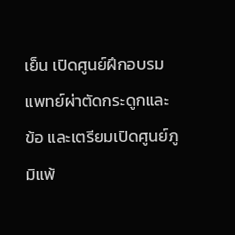เย็น เปิดศูนย์ฝึกอบรมแพทย์ผ่าตัดกระดูกและข้อ และเตรียมเปิดศูนย์ภูมิแพ้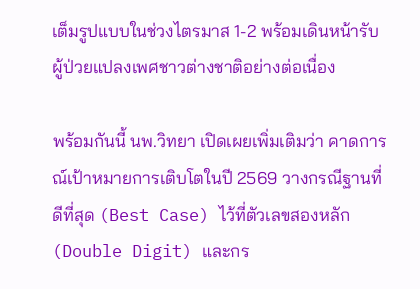เต็มรูปแบบในช่วงไตรมาส 1-2 พร้อมเดินหน้ารับผู้ป่วยแปลงเพศชาวต่างชาติอย่างต่อเนื่อง

พร้อมกันนี้ นพ.วิทยา เปิดเผยเพิ่มเติมว่า คาดการณ์เป้าหมายการเติบโตในปี 2569 วางกรณีฐานที่ดีที่สุด (Best Case) ไว้ที่ตัวเลขสองหลัก (Double Digit) และกร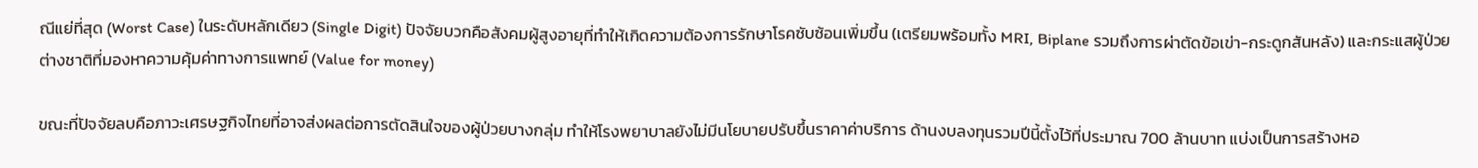ณีแย่ที่สุด (Worst Case) ในระดับหลักเดียว (Single Digit) ปัจจัยบวกคือสังคมผู้สูงอายุที่ทำให้เกิดความต้องการรักษาโรคซับซ้อนเพิ่มขึ้น (เตรียมพร้อมทั้ง MRI, Biplane รวมถึงการผ่าตัดข้อเข่า-กระดูกสันหลัง) และกระแสผู้ป่วยต่างชาติที่มองหาความคุ้มค่าทางการแพทย์ (Value for money)

ขณะที่ปัจจัยลบคือภาวะเศรษฐกิจไทยที่อาจส่งผลต่อการตัดสินใจของผู้ป่วยบางกลุ่ม ทำให้โรงพยาบาลยังไม่มีนโยบายปรับขึ้นราคาค่าบริการ ด้านงบลงทุนรวมปีนี้ตั้งไว้ที่ประมาณ 700 ล้านบาท แบ่งเป็นการสร้างหอ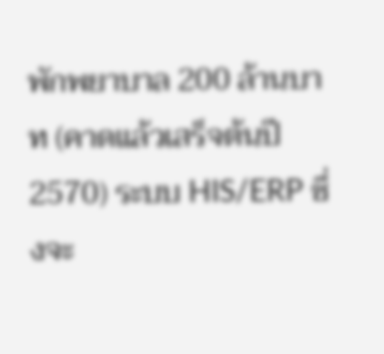พักพยาบาล 200 ล้านบาท (คาดแล้วเสร็จต้นปี 2570) ระบบ HIS/ERP ซึ่งจะ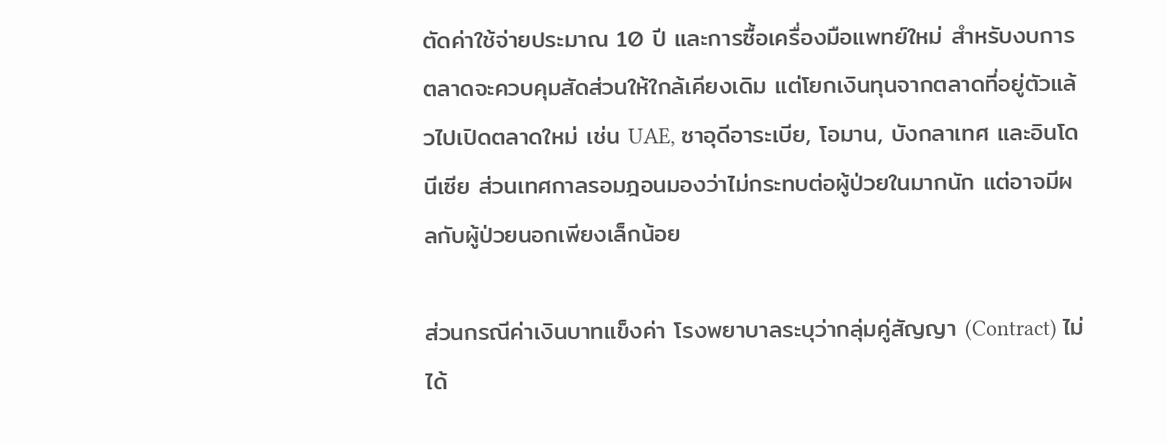ตัดค่าใช้จ่ายประมาณ 10 ปี และการซื้อเครื่องมือแพทย์ใหม่ สำหรับงบการตลาดจะควบคุมสัดส่วนให้ใกล้เคียงเดิม แต่โยกเงินทุนจากตลาดที่อยู่ตัวแล้วไปเปิดตลาดใหม่ เช่น UAE, ซาอุดีอาระเบีย, โอมาน, บังกลาเทศ และอินโดนีเซีย ส่วนเทศกาลรอมฎอนมองว่าไม่กระทบต่อผู้ป่วยในมากนัก แต่อาจมีผลกับผู้ป่วยนอกเพียงเล็กน้อย

ส่วนกรณีค่าเงินบาทแข็งค่า โรงพยาบาลระบุว่ากลุ่มคู่สัญญา (Contract) ไม่ได้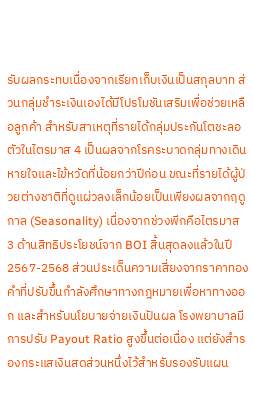รับผลกระทบเนื่องจากเรียกเก็บเงินเป็นสกุลบาท ส่วนกลุ่มชำระเงินเองได้มีโปรโมชันเสริมเพื่อช่วยเหลือลูกค้า สำหรับสาเหตุที่รายได้กลุ่มประกันโตชะลอตัวในไตรมาส 4 เป็นผลจากโรคระบาดกลุ่มทางเดินหายใจและไข้หวัดที่น้อยกว่าปีก่อน ขณะที่รายได้ผู้ป่วยต่างชาติที่ดูแผ่วลงเล็กน้อยเป็นเพียงผลจากฤดูกาล (Seasonality) เนื่องจากช่วงพีกคือไตรมาส 3 ด้านสิทธิประโยชน์จาก BOI สิ้นสุดลงแล้วในปี 2567-2568 ส่วนประเด็นความเสี่ยงจากราคาทองคำที่ปรับขึ้นกำลังศึกษาทางกฎหมายเพื่อหาทางออก และสำหรับนโยบายจ่ายเงินปันผล โรงพยาบาลมีการปรับ Payout Ratio สูงขึ้นต่อเนื่อง แต่ยังสำรองกระแสเงินสดส่วนหนึ่งไว้สำหรับรองรับแผน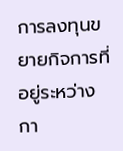การลงทุนขยายกิจการที่อยู่ระหว่างกา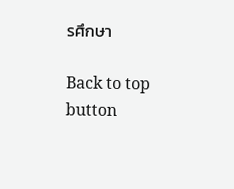รศึกษา

Back to top button